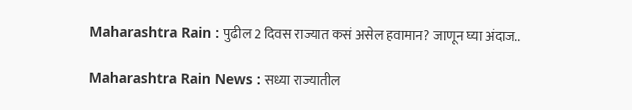Maharashtra Rain : पुढील 2 दिवस राज्यात कसं असेल हवामान? जाणून घ्या अंदाज..

Maharashtra Rain News : सध्या राज्यातील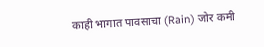काही भागात पावसाचा (Rain) जोर कमी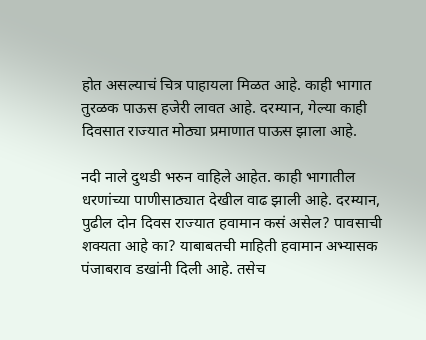होत असल्याचं चित्र पाहायला मिळत आहे. काही भागात तुरळक पाऊस हजेरी लावत आहे. दरम्यान, गेल्या काही दिवसात राज्यात मोठ्या प्रमाणात पाऊस झाला आहे.

नदी नाले दुथडी भरुन वाहिले आहेत. काही भागातील धरणांच्या पाणीसाठ्यात देखील वाढ झाली आहे. दरम्यान, पुढील दोन दिवस राज्यात हवामान कसं असेल? पावसाची शक्यता आहे का? याबाबतची माहिती हवामान अभ्यासक पंजाबराव डखांनी दिली आहे. तसेच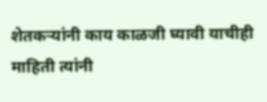शेतकऱ्यांनी काय काळजी घ्यावी याचीही माहिती त्यांनी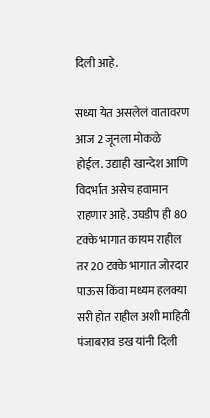दिली आहे.

सध्या येत असलेलं वातावरण आज 2 जूनला मोकळे होईल. उद्याही खान्देश आणि विदर्भात असेच हवामान राहणार आहे. उघडीप ही 80 टक्के भागात कायम राहील तर 20 टक्के भागात जोरदार पाऊस किंवा मध्यम हलक्या सरी होत राहील अशी माहिती पंजाबराव डख यांनी दिली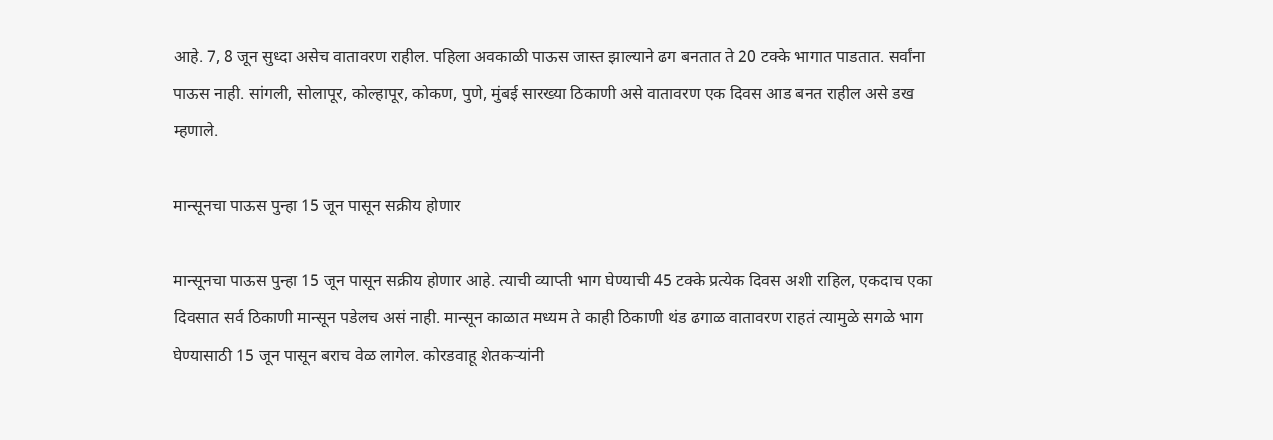आहे. 7, 8 जून सुध्दा असेच वातावरण राहील. पहिला अवकाळी पाऊस जास्त झाल्याने ढग बनतात ते 20 टक्के भागात पाडतात. सर्वांना पाऊस नाही. सांगली, सोलापूर, कोल्हापूर, कोकण, पुणे, मुंबई सारख्या ठिकाणी असे वातावरण एक दिवस आड बनत राहील असे डख म्हणाले.

मान्सूनचा पाऊस पुन्हा 15 जून पासून सक्रीय होणार

मान्सूनचा पाऊस पुन्हा 15 जून पासून सक्रीय होणार आहे. त्याची व्याप्ती भाग घेण्याची 45 टक्के प्रत्येक दिवस अशी राहिल, एकदाच एका दिवसात सर्व ठिकाणी मान्सून पडेलच असं नाही. मान्सून काळात मध्यम ते काही ठिकाणी थंड ढगाळ वातावरण राहतं त्यामुळे सगळे भाग घेण्यासाठी 15 जून पासून बराच वेळ लागेल. कोरडवाहू शेतकऱ्यांनी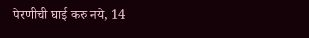पेरणीची घाई करु नये, 14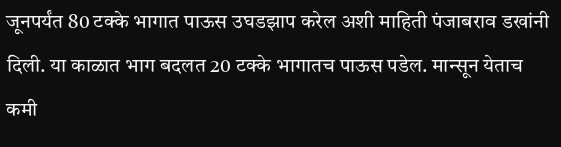जूनपर्यंत 80 टक्के भागात पाऊस उघडझाप करेल अशी माहिती पंजाबराव डखांनी दिली. या काळात भाग बदलत 20 टक्के भागातच पाऊस पडेल. मान्सून येताच कमी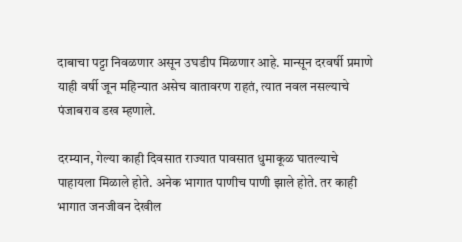दाबाचा पट्टा निवळणार असून उघडीप मिळणार आहे. मान्सून दरवर्षी प्रमाणे याही वर्षी जून महिन्यात असेच वातावरण राहतं, त्यात नवल नसल्याचे पंजाबराव डख म्हणाले.

दरम्यान, गेल्या काही दिवसात राज्यात पावसात धुमाकूळ घातल्याचे पाहायला मिळाले होते. अनेक भागात पाणीच पाणी झाले होते. तर काही भागात जनजीवन देखील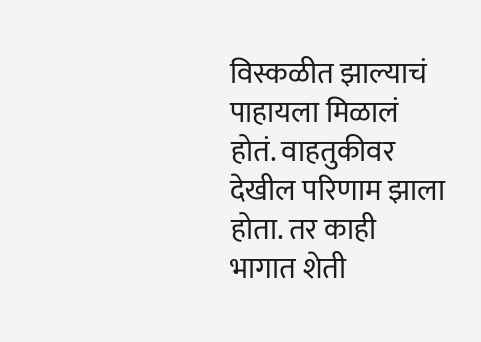विस्कळीत झाल्याचं पाहायला मिळालं होतं. वाहतुकीवर देखील परिणाम झाला होता. तर काही भागात शेती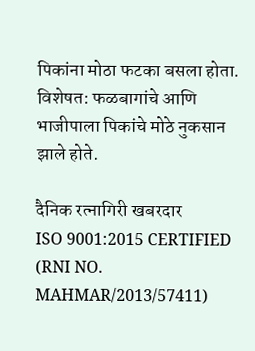पिकांना मोठा फटका बसला होता. विशेषत: फळबागांचे आणि भाजीपाला पिकांचे मोठे नुकसान झाले होते.

दैनिक रत्नागिरी खबरदार
ISO 9001:2015 CERTIFIED
(RNI NO. MAHMAR/2013/57411)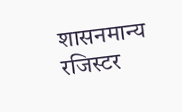शासनमान्य रजिस्टर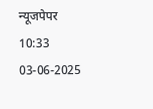न्यूजपेपर
10:33 03-06-2025